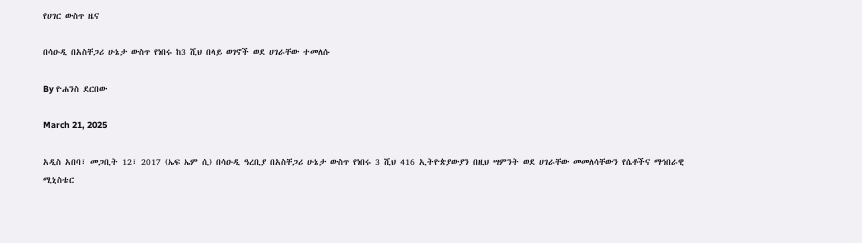የሀገር ውስጥ ዜና

በሳዑዲ በአስቸጋሪ ሁኔታ ውስጥ የነበሩ ከ3 ሺህ በላይ ወገኖች ወደ ሀገራቸው ተመለሱ

By ዮሐንስ ደርበው

March 21, 2025

አዲስ አበባ፣ መጋቢት 12፣ 2017 (ኤፍ ኤም ሲ) በሳዑዲ ዓረቢያ በአስቸጋሪ ሁኔታ ውስጥ የነበሩ 3 ሺህ 416 ኢትዮጵያውያን በዚህ ሣምንት ወደ ሀገራቸው መመለሳቸውን የሴቶችና ማኅበራዊ ሚኒስቴር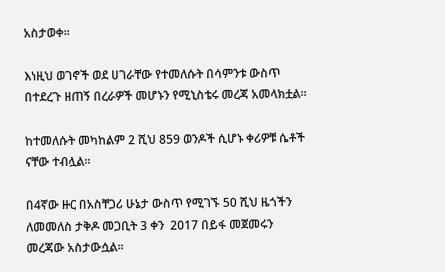አስታወቀ፡፡

እነዚህ ወገኖች ወደ ሀገራቸው የተመለሱት በሳምንቱ ውስጥ በተደረጉ ዘጠኝ በረራዎች መሆኑን የሚኒስቴሩ መረጃ አመላክቷል፡፡

ከተመለሱት መካከልም 2 ሺህ 859 ወንዶች ሲሆኑ ቀሪዎቹ ሴቶች ናቸው ተብሏል፡፡

በ4ኛው ዙር በአስቸጋሪ ሁኔታ ውስጥ የሚገኙ 50 ሺህ ዜጎችን ለመመለስ ታቅዶ መጋቢት 3 ቀን  2017 በይፋ መጀመሩን መረጃው አስታውሷል፡፡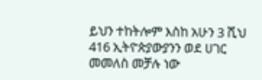ይህን ተከትሎም እስከ አሁን 3 ሺህ 416 ኢትዮጵያውያንን ወደ ሀገር መመለስ መቻሉ ነው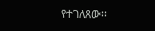የተገለጸው፡፡